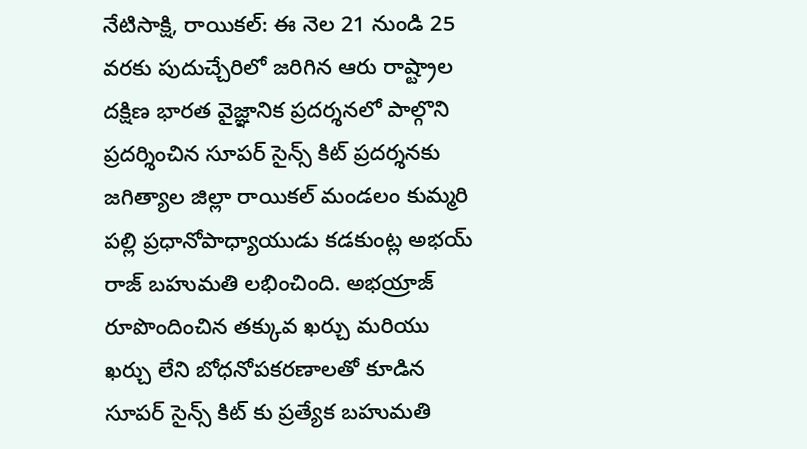నేటిసాక్షి, రాయికల్: ఈ నెల 21 నుండి 25 వరకు పుదుచ్చేరిలో జరిగిన ఆరు రాష్ట్రాల దక్షిణ భారత వైజ్ఞానిక ప్రదర్శనలో పాల్గొని ప్రదర్శించిన సూపర్ సైన్స్ కిట్ ప్రదర్శనకు జగిత్యాల జిల్లా రాయికల్ మండలం కుమ్మరి పల్లి ప్రధానోపాధ్యాయుడు కడకుంట్ల అభయ్ రాజ్ బహుమతి లభించింది. అభయ్రాజ్ రూపొందించిన తక్కువ ఖర్చు మరియు ఖర్చు లేని బోధనోపకరణాలతో కూడిన సూపర్ సైన్స్ కిట్ కు ప్రత్యేక బహుమతి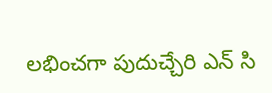లభించగా పుదుచ్చేరి ఎన్ సి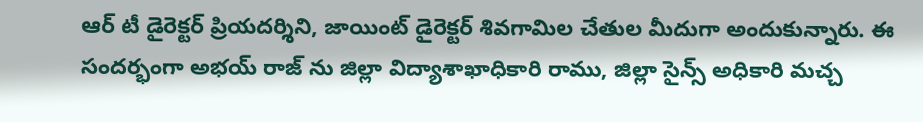ఆర్ టీ డైరెక్టర్ ప్రియదర్శిని, జాయింట్ డైరెక్టర్ శివగామిల చేతుల మీదుగా అందుకున్నారు. ఈ సందర్భంగా అభయ్ రాజ్ ను జిల్లా విద్యాశాఖాధికారి రాము, జిల్లా సైన్స్ అధికారి మచ్చ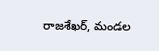రాజశేఖర్, మండల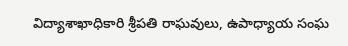విద్యాశాఖాధికారి శ్రీపతి రాఘవులు, ఉపాధ్యాయ సంఘ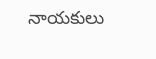నాయకులు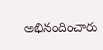అభినందించారు